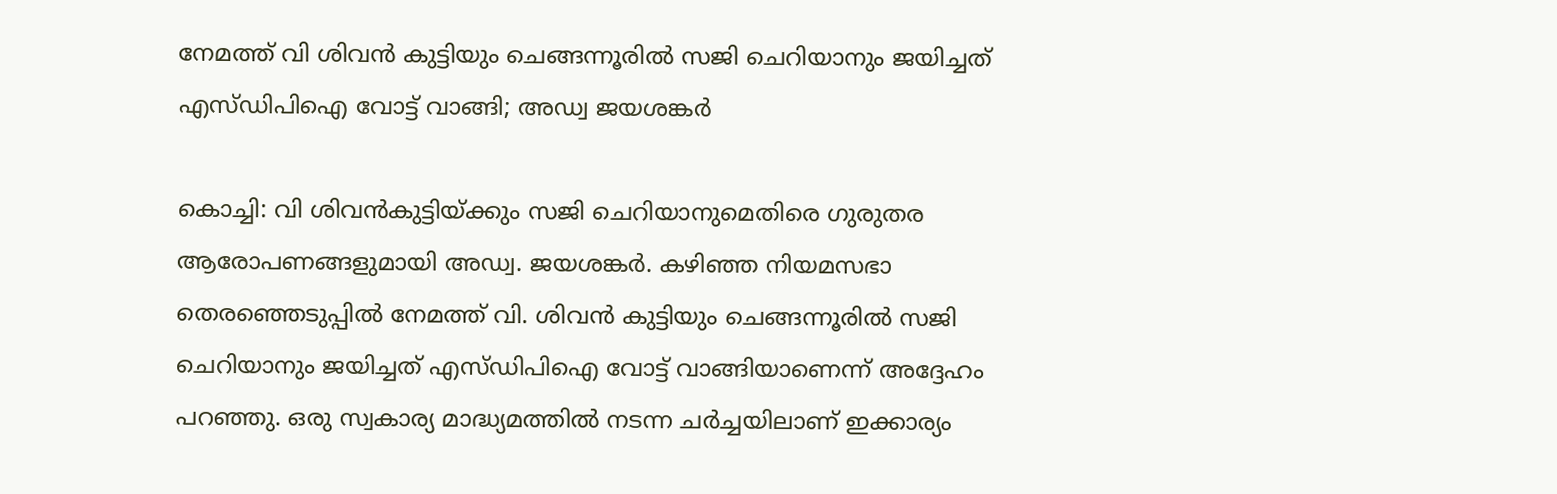നേമത്ത് വി ശിവൻ കുട്ടിയും ചെങ്ങന്നൂരിൽ സജി ചെറിയാനും ജയിച്ചത് എസ്ഡിപിഐ വോട്ട് വാങ്ങി; അഡ്വ ജയശങ്കർ

കൊച്ചി: വി ശിവൻകുട്ടിയ്ക്കും സജി ചെറിയാനുമെതിരെ ഗുരുതര ആരോപണങ്ങളുമായി അഡ്വ. ജയശങ്കർ. കഴിഞ്ഞ നിയമസഭാ തെരഞ്ഞെടുപ്പിൽ നേമത്ത് വി. ശിവൻ കുട്ടിയും ചെങ്ങന്നൂരിൽ സജി ചെറിയാനും ജയിച്ചത് എസ്ഡിപിഐ വോട്ട് വാങ്ങിയാണെന്ന് അദ്ദേഹം പറഞ്ഞു. ഒരു സ്വകാര്യ മാദ്ധ്യമത്തിൽ നടന്ന ചർച്ചയിലാണ് ഇക്കാര്യം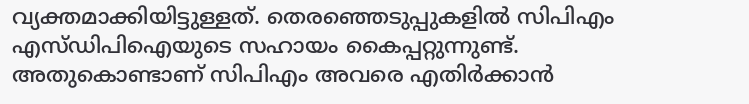വ്യക്തമാക്കിയിട്ടുള്ളത്. തെരഞ്ഞെടുപ്പുകളിൽ സിപിഎം എസ്ഡിപിഐയുടെ സഹായം കൈപ്പറ്റുന്നുണ്ട്. അതുകൊണ്ടാണ് സിപിഎം അവരെ എതിർക്കാൻ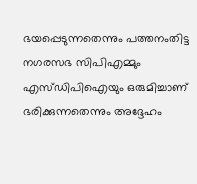ഭയപ്പെടുന്നതെന്നും പത്തനംതിട്ട നഗരസഭ സിപിഎമ്മും എസ്ഡിപിഐയും ഒരുമിച്ചാണ് ഭരിക്കുന്നതെന്നും അദ്ദേഹം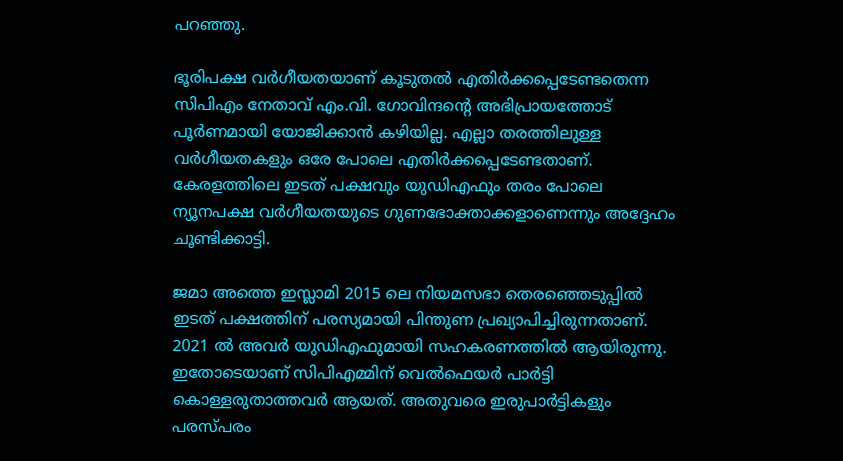പറഞ്ഞു.

ഭൂരിപക്ഷ വർഗീയതയാണ് കൂടുതൽ എതിർക്കപ്പെടേണ്ടതെന്ന സിപിഎം നേതാവ് എം.വി. ഗോവിന്ദന്റെ അഭിപ്രായത്തോട് പൂർണമായി യോജിക്കാൻ കഴിയില്ല. എല്ലാ തരത്തിലുള്ള വർഗീയതകളും ഒരേ പോലെ എതിർക്കപ്പെടേണ്ടതാണ്. കേരളത്തിലെ ഇടത് പക്ഷവും യുഡിഎഫും തരം പോലെ ന്യൂനപക്ഷ വർഗീയതയുടെ ഗുണഭോക്താക്കളാണെന്നും അദ്ദേഹം ചൂണ്ടിക്കാട്ടി.

ജമാ അത്തെ ഇസ്ലാമി 2015 ലെ നിയമസഭാ തെരഞ്ഞെടുപ്പിൽ ഇടത് പക്ഷത്തിന് പരസ്യമായി പിന്തുണ പ്രഖ്യാപിച്ചിരുന്നതാണ്. 2021 ൽ അവർ യുഡിഎഫുമായി സഹകരണത്തിൽ ആയിരുന്നു. ഇതോടെയാണ് സിപിഎമ്മിന് വെൽഫെയർ പാർട്ടി കൊള്ളരുതാത്തവർ ആയത്. അതുവരെ ഇരുപാർട്ടികളും പരസ്പരം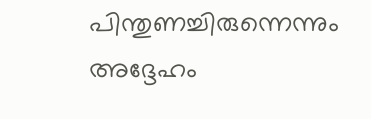പിന്തുണച്ചിരുന്നെന്നും അദ്ദേഹം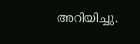അറിയിച്ചു.